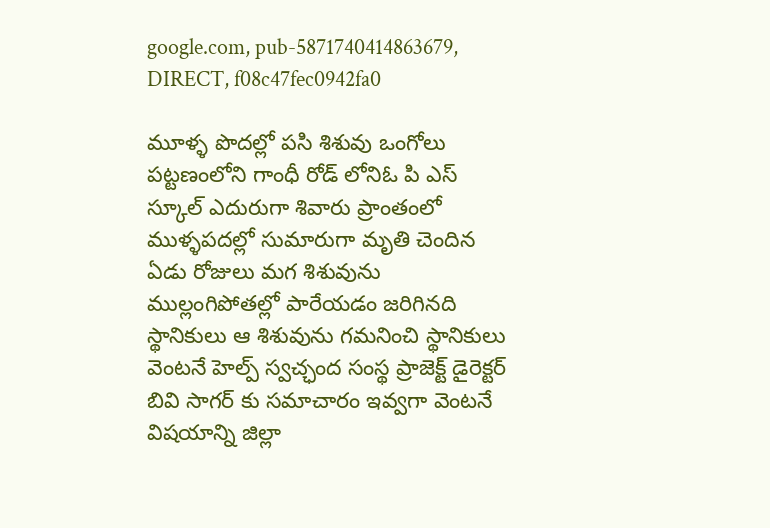google.com, pub-5871740414863679, DIRECT, f08c47fec0942fa0

మూళ్ళ పొదల్లో పసి శిశువు ఒంగోలు పట్టణంలోని గాంధీ రోడ్ లోనిఓ పి ఎస్ స్కూల్ ఎదురుగా శివారు ప్రాంతంలో ముళ్ళపదల్లో సుమారుగా మృతి చెందిన ఏడు రోజులు మగ శిశువును ముల్లంగిపోతల్లో పారేయడం జరిగినది స్థానికులు ఆ శిశువును గమనించి స్థానికులు వెంటనే హెల్ప్ స్వచ్ఛంద సంస్థ ప్రాజెక్ట్ డైరెక్టర్ బివి సాగర్ కు సమాచారం ఇవ్వగా వెంటనే విషయాన్ని జిల్లా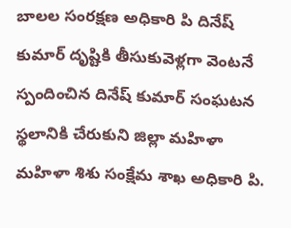బాలల సంరక్షణ అధికారి పి దినేష్ కుమార్ దృష్టికి తీసుకువెళ్లగా వెంటనే స్పందించిన దినేష్ కుమార్ సంఘటన స్థలానికి చేరుకుని జిల్లా మహిళా మహిళా శిశు సంక్షేమ శాఖ అధికారి పి.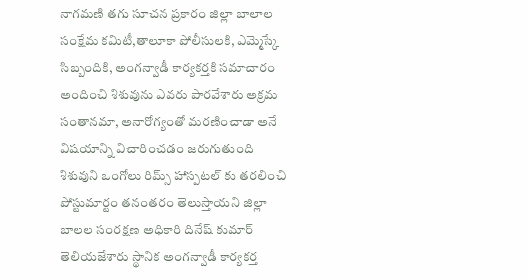నాగమణి తగు సూచన ప్రకారం జిల్లా బాలాల సంక్షేమ కమిటీ,తాలూకా పోలీసులకి, ఎమ్మెస్కే సిబ్బందికి, అంగన్వాడీ కార్యకర్తకి సమాచారం అందించి శిశువును ఎవరు పారవేశారు అక్రమ సంతానమా, అనారోగ్యంతో మరణించాడా అనే విషయాన్ని విచారించడం జరుగుతుంది శిశువుని ఒంగోలు రిమ్స్ హాస్పటల్ కు తరలించి పోస్టుమార్టం తనంతరం తెలుస్తాయని జిల్లా బాలల సంరక్షణ అధికారి దినేష్ కుమార్ తెలియజేశారు స్థానిక అంగన్వాడీ కార్యకర్త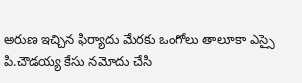అరుణ ఇచ్చిన ఫిర్యాదు మేరకు ఒంగోలు తాలూకా ఎస్సై పి.చౌడయ్య కేసు నమోదు చేసి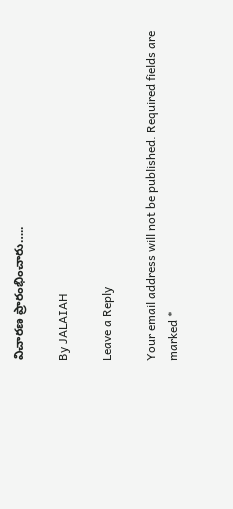విచారణ ప్రారంభించారు…..

By JALAIAH

Leave a Reply

Your email address will not be published. Required fields are marked *